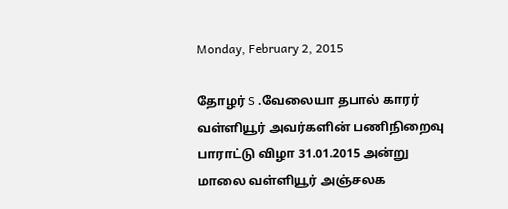Monday, February 2, 2015

தோழர் S .வேலையா தபால் காரர் வள்ளியூர் அவர்களின் பணிநிறைவு பாராட்டு விழா 31.01.2015 அன்று மாலை வள்ளியூர் அஞ்சலக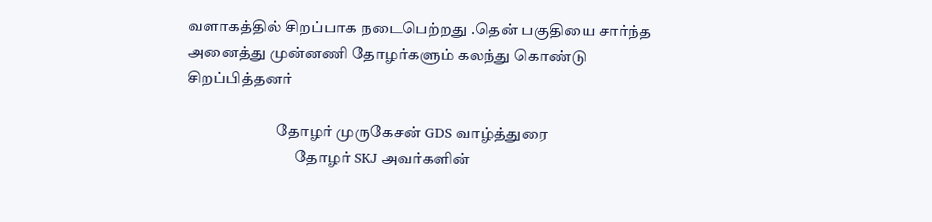வளாகத்தில் சிறப்பாக நடைபெற்றது .தென் பகுதியை சார்ந்த அனைத்து முன்னணி தோழர்களும் கலந்து கொண்டு சிறப்பித்தனர்

                             தோழர் முருகேசன் GDS வாழ்த்துரை
                                   தோழர் SKJ அவர்களின்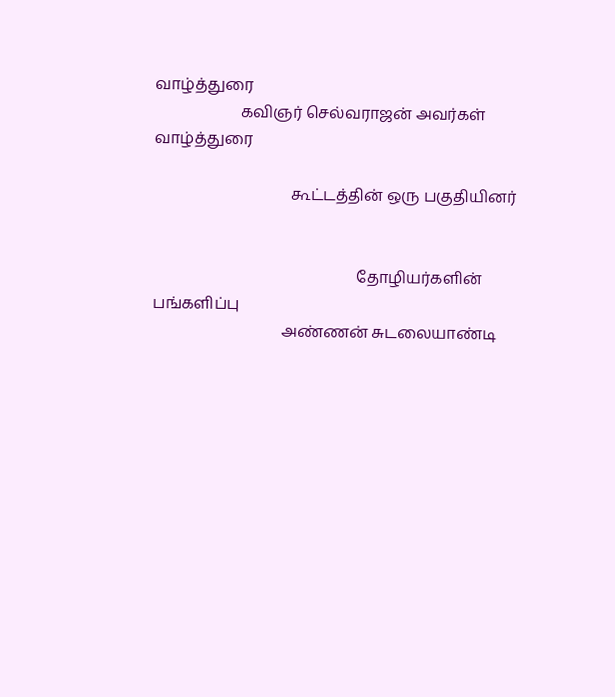வாழ்த்துரை
                      கவிஞர் செல்வராஜன் அவர்கள் வாழ்த்துரை

                                   கூட்டத்தின் ஒரு பகுதியினர்


                                                    தோழியர்களின் பங்களிப்பு
                                 அண்ணன் சுடலையாண்டி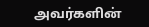அவர்களின்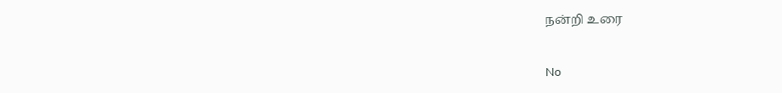நன்றி உரை


No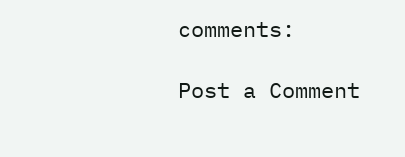comments:

Post a Comment